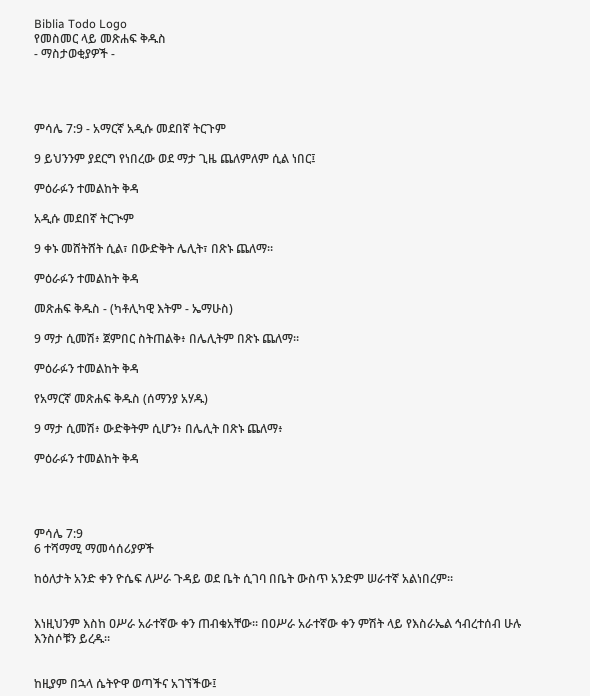Biblia Todo Logo
የመስመር ላይ መጽሐፍ ቅዱስ
- ማስታወቂያዎች -




ምሳሌ 7:9 - አማርኛ አዲሱ መደበኛ ትርጉም

9 ይህንንም ያደርግ የነበረው ወደ ማታ ጊዜ ጨለምለም ሲል ነበር፤

ምዕራፉን ተመልከት ቅዳ

አዲሱ መደበኛ ትርጒም

9 ቀኑ መሸትሸት ሲል፣ በውድቅት ሌሊት፣ በጽኑ ጨለማ።

ምዕራፉን ተመልከት ቅዳ

መጽሐፍ ቅዱስ - (ካቶሊካዊ እትም - ኤማሁስ)

9 ማታ ሲመሽ፥ ጀምበር ስትጠልቅ፥ በሌሊትም በጽኑ ጨለማ።

ምዕራፉን ተመልከት ቅዳ

የአማርኛ መጽሐፍ ቅዱስ (ሰማንያ አሃዱ)

9 ማታ ሲመሽ፥ ውድቅትም ሲሆን፥ በሌሊት በጽኑ ጨለማ፥

ምዕራፉን ተመልከት ቅዳ




ምሳሌ 7:9
6 ተሻማሚ ማመሳሰሪያዎች

ከዕለታት አንድ ቀን ዮሴፍ ለሥራ ጉዳይ ወደ ቤት ሲገባ በቤት ውስጥ አንድም ሠራተኛ አልነበረም።


እነዚህንም እስከ ዐሥራ አራተኛው ቀን ጠብቁአቸው። በዐሥራ አራተኛው ቀን ምሽት ላይ የእስራኤል ኅብረተሰብ ሁሉ እንስሶቹን ይረዱ።


ከዚያም በኋላ ሴትዮዋ ወጣችና አገኘችው፤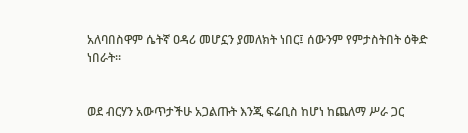አለባበስዋም ሴትኛ ዐዳሪ መሆኗን ያመለክት ነበር፤ ሰውንም የምታስትበት ዕቅድ ነበራት።


ወደ ብርሃን አውጥታችሁ አጋልጡት እንጂ ፍሬቢስ ከሆነ ከጨለማ ሥራ ጋር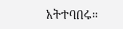አትተባበሩ።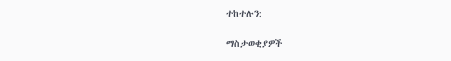ተከተሉን:

ማስታወቂያዎች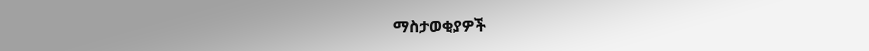ማስታወቂያዎች